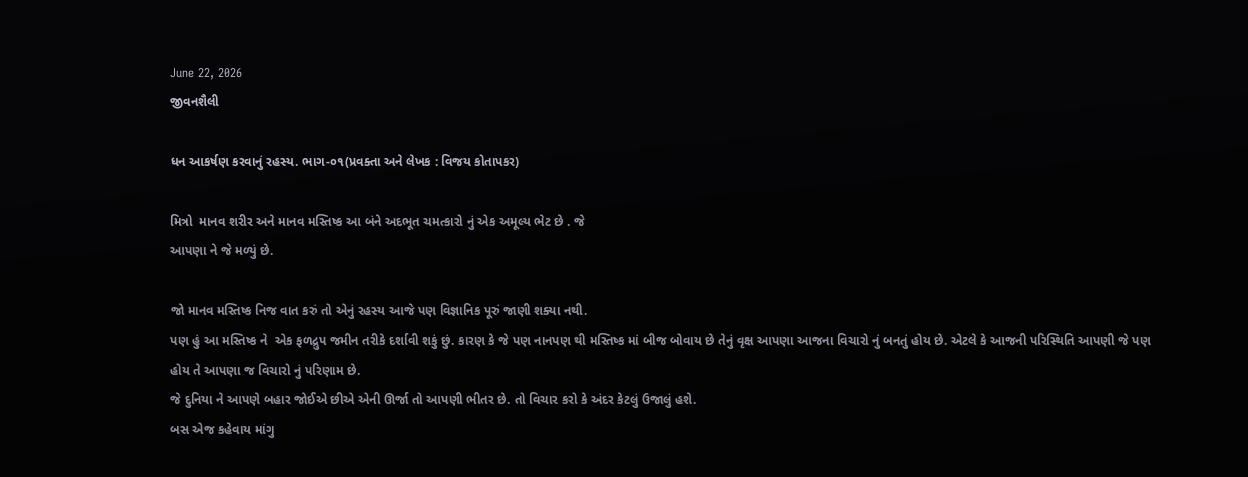June 22, 2026
જીવનશૈલી

ધન આકર્ષણ કરવાનું રહસ્ય. ભાગ-૦૧(પ્રવક્તા અને લેખક : વિજય કોતાપકર)

મિત્રો  માનવ શરીર અને માનવ મસ્તિષ્ક આ બંને અદભૂત ચમત્કારો નું એક અમૂલ્ય ભેટ છે . જે
આપણા ને જે મળ્યું છે.

જો માનવ મસ્તિષ્ક નિજ વાત કરું તો એનું રહસ્ય આજે પણ વિજ્ઞાનિક પૂરું જાણી શક્યા નથી.
પણ હું આ મસ્તિષ્ક ને  એક ફળદ્રુપ જમીન તરીકે દર્શાવી શકું છું. કારણ કે જે પણ નાનપણ થી મસ્તિષ્ક માં બીજ બોવાય છે તેનું વૃક્ષ આપણા આજના વિચારો નું બનતું હોય છે. એટલે કે આજની પરિસ્થિતિ આપણી જે પણ હોય તે આપણા જ વિચારો નું પરિણામ છે.
જે દુનિયા ને આપણે બહાર જોઈએ છીએ એની ઊર્જા તો આપણી ભીતર છે. તો વિચાર કરો કે અંદર કેટલું ઉજાલું હશે.
બસ એજ કહેવાય માંગુ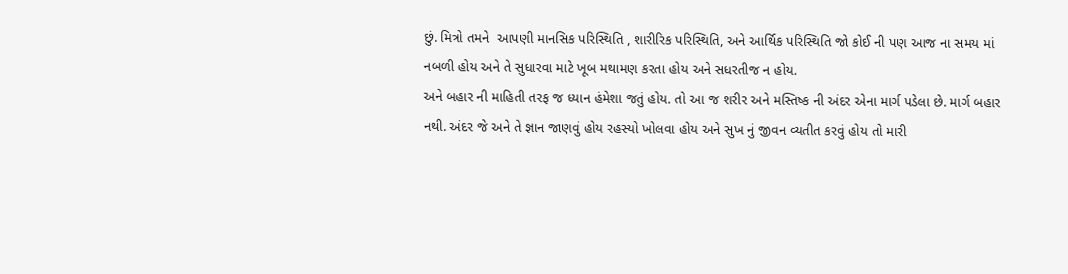છું. મિત્રો તમને  આપણી માનસિક પરિસ્થિતિ , શારીરિક પરિસ્થિતિ, અને આર્થિક પરિસ્થિતિ જો કોઈ ની પણ આજ ના સમય માં નબળી હોય અને તે સુધારવા માટે ખૂબ મથામણ કરતા હોય અને સધરતીજ ન હોય.
અને બહાર ની માહિતી તરફ જ ધ્યાન હંમેશા જતું હોય. તો આ જ શરીર અને મસ્તિષ્ક ની અંદર એના માર્ગ પડેલા છે. માર્ગ બહાર નથી. અંદર જે અને તે જ્ઞાન જાણવું હોય રહસ્યો ખોલવા હોય અને સુખ નું જીવન વ્યતીત કરવું હોય તો મારી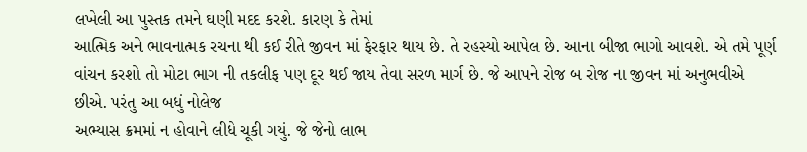લખેલી આ પુસ્તક તમને ઘણી મદદ કરશે. કારણ કે તેમાં
આત્મિક અને ભાવનાત્મક રચના થી કઈ રીતે જીવન માં ફેરફાર થાય છે. તે રહસ્યો આપેલ છે. આના બીજા ભાગો આવશે. એ તમે પૂર્ણ વાંચન કરશો તો મોટા ભાગ ની તકલીફ પણ દૂર થઈ જાય તેવા સરળ માર્ગ છે. જે આપને રોજ બ રોજ ના જીવન માં અનુભવીએ છીએ. પરંતુ આ બધું નોલેજ
અભ્યાસ ક્રમમાં ન હોવાને લીધે ચૂકી ગયું. જે જેનો લાભ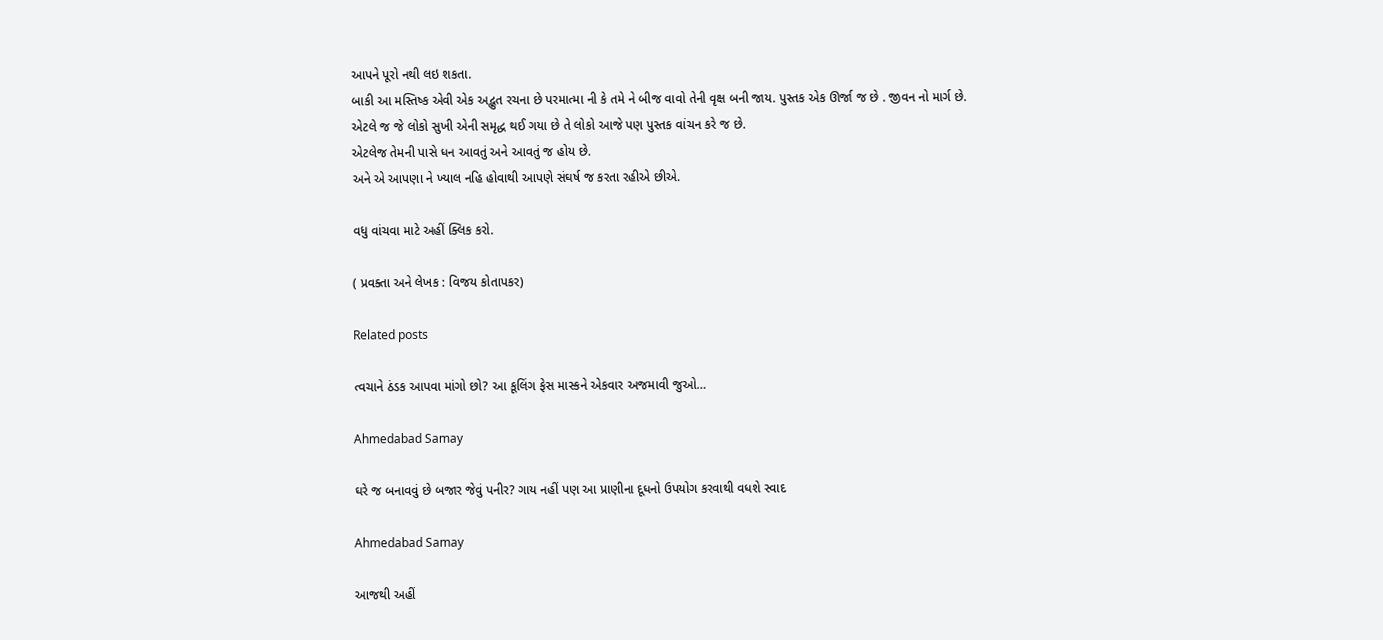આપને પૂરો નથી લઇ શકતા.
બાકી આ મસ્તિષ્ક એવી એક અદ્ભુત રચના છે પરમાત્મા ની કે તમે ને બીજ વાવો તેની વૃક્ષ બની જાય. પુસ્તક એક ઊર્જા જ છે . જીવન નો માર્ગ છે.
એટલે જ જે લોકો સુખી એની સમૃદ્ધ થઈ ગયા છે તે લોકો આજે પણ પુસ્તક વાંચન કરે જ છે.
એટલેજ તેમની પાસે ધન આવતું અને આવતું જ હોય છે.
અને એ આપણા ને ખ્યાલ નહિ હોવાથી આપણે સંઘર્ષ જ કરતા રહીએ છીએ.

વધુ વાંચવા માટે અહીં ક્લિક કરો.

( પ્રવક્તા અને લેખક : વિજય કોતાપકર)

Related posts

ત્વચાને ઠંડક આપવા માંગો છો? આ કૂલિંગ ફેસ માસ્કને એકવાર અજમાવી જુઓ…

Ahmedabad Samay

ઘરે જ બનાવવું છે બજાર જેવું પનીર? ગાય નહીં પણ આ પ્રાણીના દૂધનો ઉપયોગ કરવાથી વધશે સ્વાદ

Ahmedabad Samay

આજથી અહીં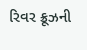રિવર ક્રૂઝની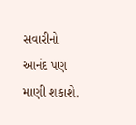સવારીનો આનંદ પણ માણી શકાશે.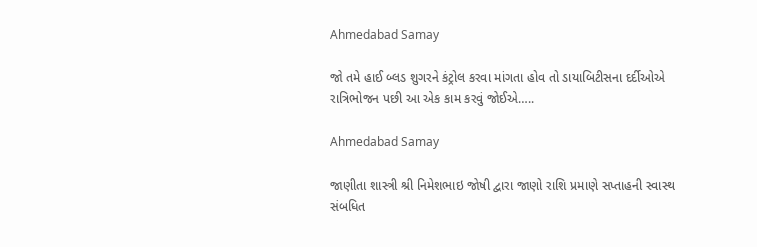Ahmedabad Samay

જો તમે હાઈ બ્લડ શુગરને કંટ્રોલ કરવા માંગતા હોવ તો ડાયાબિટીસના દર્દીઓએ રાત્રિભોજન પછી આ એક કામ કરવું જોઈએ…..

Ahmedabad Samay

જાણીતા શાસ્ત્રી શ્રી નિમેશભાઇ જોષી દ્વારા જાણો રાશિ પ્રમાણે સપ્તાહની સ્વાસ્થ સંબધિત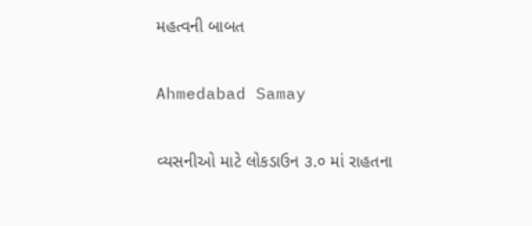મહત્વની બાબત

Ahmedabad Samay

વ્યસનીઓ માટે લોકડાઉન ૩.૦ માં રાહતના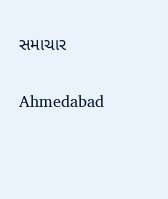સમાચાર

Ahmedabad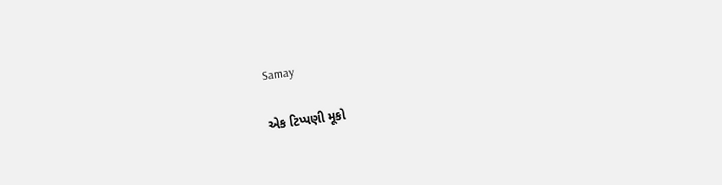Samay

એક ટિપ્પણી મૂકો